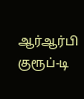ஆர்ஆர்பி குரூப்-டி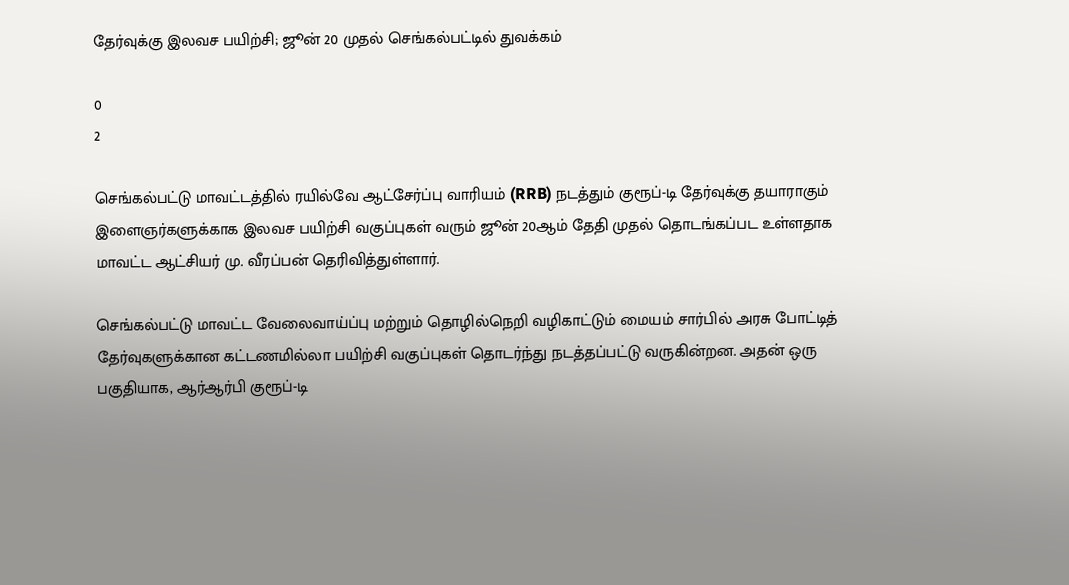தேர்வுக்கு இலவச பயிற்சி; ஜூன் 20 முதல் செங்கல்பட்டில் துவக்கம்

0
2

செங்கல்பட்டு மாவட்டத்தில் ரயில்வே ஆட்சேர்ப்பு வாரியம் (RRB) நடத்தும் குரூப்-டி தேர்வுக்கு தயாராகும் இளைஞர்களுக்காக இலவச பயிற்சி வகுப்புகள் வரும் ஜூன் 20ஆம் தேதி முதல் தொடங்கப்பட உள்ளதாக மாவட்ட ஆட்சியர் மு. வீரப்பன் தெரிவித்துள்ளார்.

செங்கல்பட்டு மாவட்ட வேலைவாய்ப்பு மற்றும் தொழில்நெறி வழிகாட்டும் மையம் சார்பில் அரசு போட்டித் தேர்வுகளுக்கான கட்டணமில்லா பயிற்சி வகுப்புகள் தொடர்ந்து நடத்தப்பட்டு வருகின்றன. அதன் ஒரு பகுதியாக, ஆர்ஆர்பி குரூப்-டி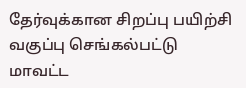தேர்வுக்கான சிறப்பு பயிற்சி வகுப்பு செங்கல்பட்டு மாவட்ட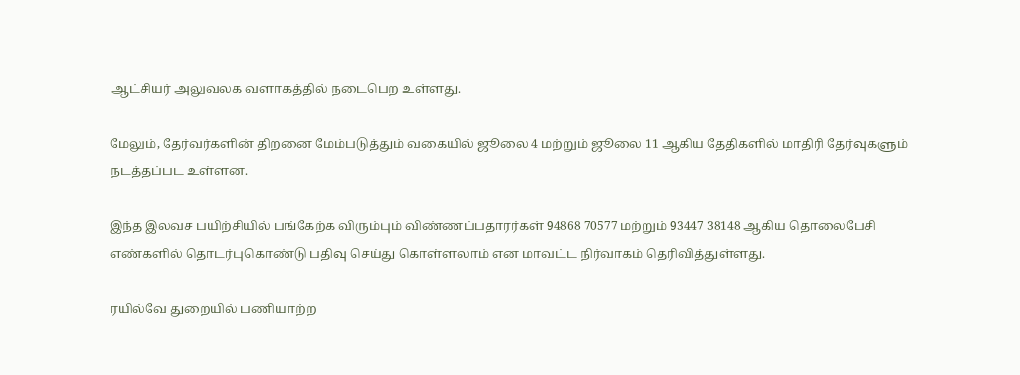ஆட்சியர் அலுவலக வளாகத்தில் நடைபெற உள்ளது.

மேலும், தேர்வர்களின் திறனை மேம்படுத்தும் வகையில் ஜூலை 4 மற்றும் ஜூலை 11 ஆகிய தேதிகளில் மாதிரி தேர்வுகளும் நடத்தப்பட உள்ளன.

இந்த இலவச பயிற்சியில் பங்கேற்க விரும்பும் விண்ணப்பதாரர்கள் 94868 70577 மற்றும் 93447 38148 ஆகிய தொலைபேசி எண்களில் தொடர்புகொண்டு பதிவு செய்து கொள்ளலாம் என மாவட்ட நிர்வாகம் தெரிவித்துள்ளது.

ரயில்வே துறையில் பணியாற்ற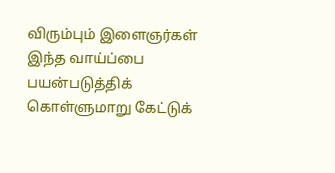விரும்பும் இளைஞர்கள் இந்த வாய்ப்பை பயன்படுத்திக் கொள்ளுமாறு கேட்டுக்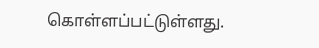கொள்ளப்பட்டுள்ளது.